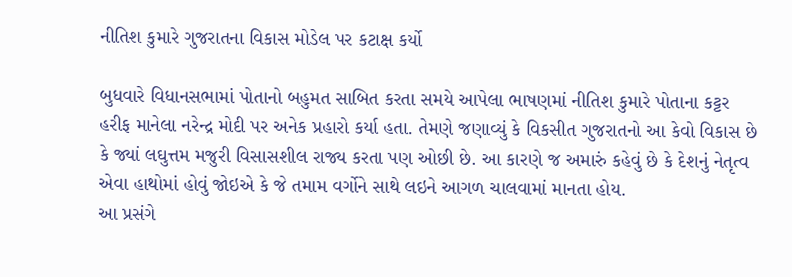નીતિશ કુમારે ગુજરાતના વિકાસ મોડેલ પર કટાક્ષ કર્યો

બુધવારે વિધાનસભામાં પોતાનો બહુમત સાબિત કરતા સમયે આપેલા ભાષણમાં નીતિશ કુમારે પોતાના કટ્ટર હરીફ માનેલા નરેન્દ્ર મોદી પર અનેક પ્રહારો કર્યા હતા. તેમણે જણાવ્યું કે વિકસીત ગુજરાતનો આ કેવો વિકાસ છે કે જ્યાં લઘુત્તમ મજુરી વિસાસશીલ રાજ્ય કરતા પણ ઓછી છે. આ કારણે જ અમારું કહેવું છે કે દેશનું નેતૃત્વ એવા હાથોમાં હોવું જોઇએ કે જે તમામ વર્ગોને સાથે લઇને આગળ ચાલવામાં માનતા હોય.
આ પ્રસંગે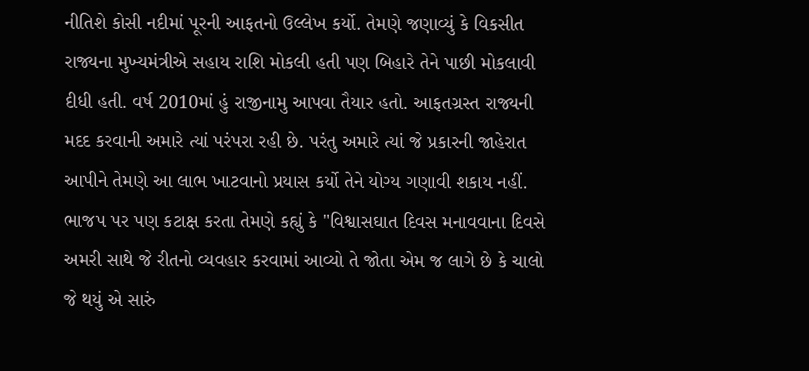નીતિશે કોસી નદીમાં પૂરની આફતનો ઉલ્લેખ કર્યો. તેમણે જણાવ્યું કે વિકસીત રાજ્યના મુખ્યમંત્રીએ સહાય રાશિ મોકલી હતી પણ બિહારે તેને પાછી મોકલાવી દીધી હતી. વર્ષ 2010માં હું રાજીનામુ આપવા તૈયાર હતો. આફતગ્રસ્ત રાજ્યની મદદ કરવાની અમારે ત્યાં પરંપરા રહી છે. પરંતુ અમારે ત્યાં જે પ્રકારની જાહેરાત આપીને તેમણે આ લાભ ખાટવાનો પ્રયાસ કર્યો તેને યોગ્ય ગણાવી શકાય નહીં.
ભાજપ પર પણ કટાક્ષ કરતા તેમણે કહ્યું કે "વિશ્વાસઘાત દિવસ મનાવવાના દિવસે અમરી સાથે જે રીતનો વ્યવહાર કરવામાં આવ્યો તે જોતા એમ જ લાગે છે કે ચાલો જે થયું એ સારું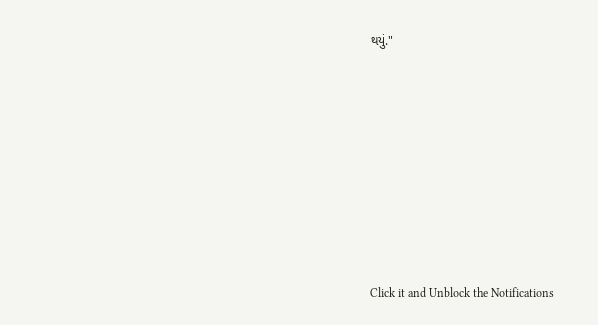થયું."












Click it and Unblock the Notifications